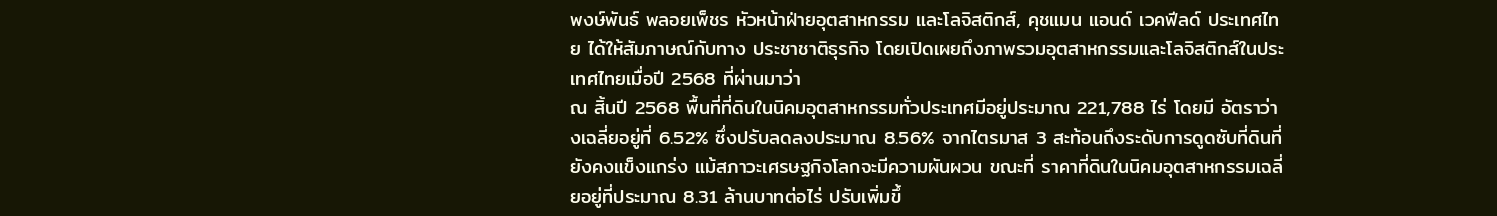พงษ์พันธ์ พลอยเพ็ชร หัวหน้าฝ่ายอุตสาหกรรม และโลจิสติกส์, คุชแมน แอนด์ เวคฟีลด์ ประเทศไทย ได้ให้สัมภาษณ์กับทาง ประชาชาติธุรกิจ โดยเปิดเผยถึงภาพรวมอุตสาหกรรมและโลจิสติกส์ในประเทศไทยเมื่อปี 2568 ที่ผ่านมาว่า
ณ สิ้นปี 2568 พื้นที่ที่ดินในนิคมอุตสาหกรรมทั่วประเทศมีอยู่ประมาณ 221,788 ไร่ โดยมี อัตราว่างเฉลี่ยอยู่ที่ 6.52% ซึ่งปรับลดลงประมาณ 8.56% จากไตรมาส 3 สะท้อนถึงระดับการดูดซับที่ดินที่ยังคงแข็งแกร่ง แม้สภาวะเศรษฐกิจโลกจะมีความผันผวน ขณะที่ ราคาที่ดินในนิคมอุตสาหกรรมเฉลี่ยอยู่ที่ประมาณ 8.31 ล้านบาทต่อไร่ ปรับเพิ่มขึ้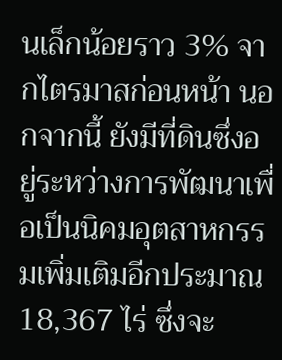นเล็กน้อยราว 3% จากไตรมาสก่อนหน้า นอกจากนี้ ยังมีที่ดินซึ่งอยู่ระหว่างการพัฒนาเพื่อเป็นนิคมอุตสาหกรรมเพิ่มเติมอีกประมาณ 18,367 ไร่ ซึ่งจะ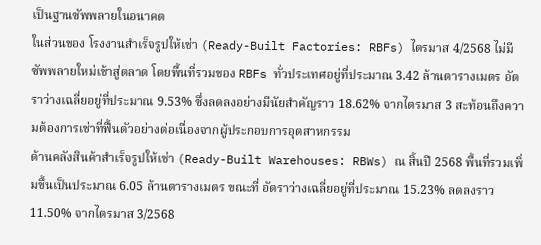เป็นฐานซัพพลายในอนาคต
ในส่วนของ โรงงานสำเร็จรูปให้เช่า (Ready-Built Factories: RBFs) ไตรมาส 4/2568 ไม่มีซัพพลายใหม่เข้าสู่ตลาด โดยพื้นที่รวมของ RBFs ทั่วประเทศอยู่ที่ประมาณ 3.42 ล้านตารางเมตร อัตราว่างเฉลี่ยอยู่ที่ประมาณ 9.53% ซึ่งลดลงอย่างมีนัยสำคัญราว 18.62% จากไตรมาส 3 สะท้อนถึงความต้องการเช่าที่ฟื้นตัวอย่างต่อเนื่องจากผู้ประกอบการอุตสาหกรรม
ด้านคลังสินค้าสำเร็จรูปให้เช่า (Ready-Built Warehouses: RBWs) ณ สิ้นปี 2568 พื้นที่รวมเพิ่มขึ้นเป็นประมาณ 6.05 ล้านตารางเมตร ขณะที่ อัตราว่างเฉลี่ยอยู่ที่ประมาณ 15.23% ลดลงราว 11.50% จากไตรมาส 3/2568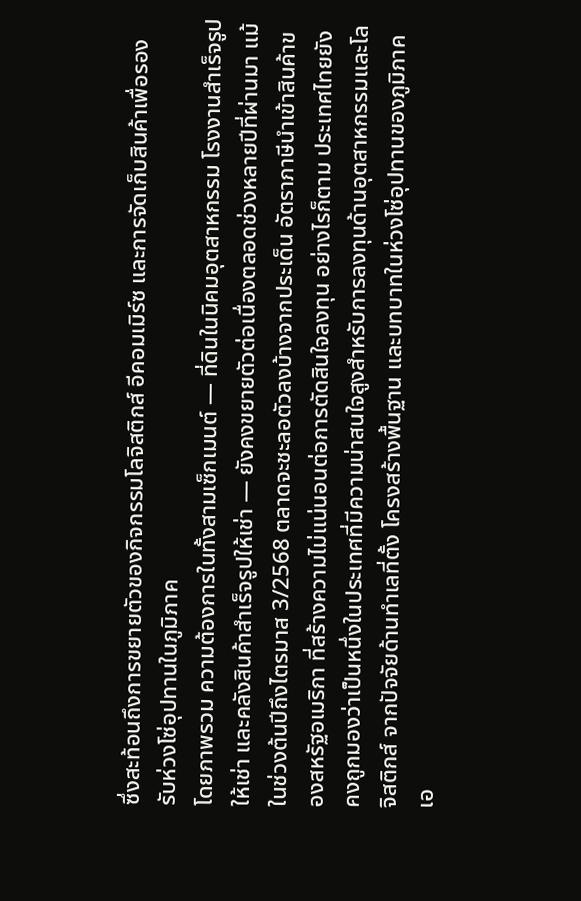ซึ่งสะท้อนถึงการขยายตัวของกิจกรรมโลจิสติกส์ อีคอมเมิร์ซ และการจัดเก็บสินค้าเพื่อรองรับห่วงโซ่อุปทานในภูมิภาค
โดยภาพรวม ความต้องการในทั้งสามเซ็กเมนต์ — ที่ดินในนิคมอุตสาหกรรม โรงงานสำเร็จรูปให้เช่า และคลังสินค้าสำเร็จรูปให้เช่า — ยังคงขยายตัวต่อเนื่องตลอดช่วงหลายปีที่ผ่านมา แม้ในช่วงต้นปีถึงไตรมาส 3/2568 ตลาดจะชะลอตัวลงบ้างจากประเด็น อัตราภาษีนำเข้าสินค้าของสหรัฐอเมริกา ที่สร้างความไม่แน่นอนต่อการตัดสินใจลงทุน อย่างไรก็ตาม ประเทศไทยยังคงถูกมองว่าเป็นหนึ่งในประเทศที่มีความน่าสนใจสูงสำหรับการลงทุนด้านอุตสาหกรรมและโลจิสติกส์ จากปัจจัยด้านทำเลที่ตั้ง โครงสร้างพื้นฐาน และบทบาทในห่วงโซ่อุปทานของภูมิภาคเอ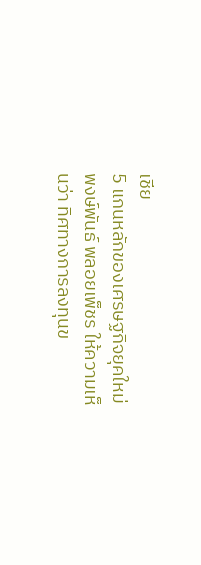เชีย
5 แกนหลักของเศรษฐกิจยุคใหม่
พงษ์พันธ์ พลอยเพ็ชร ให้ความเห็นว่า ทิศทางการลงทุนข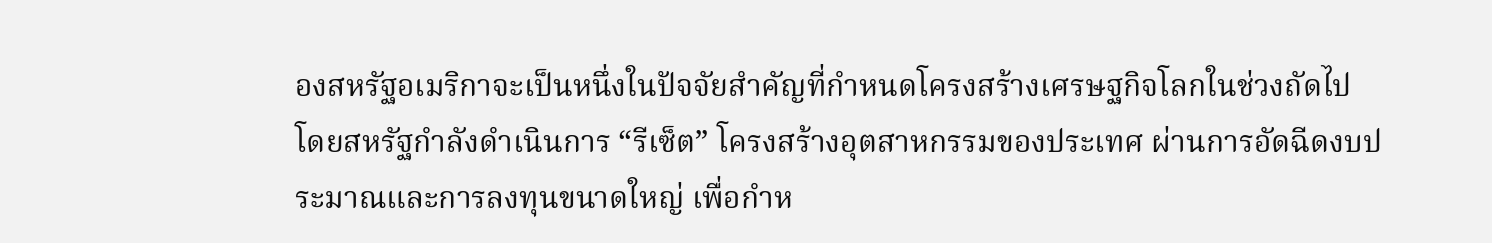องสหรัฐอเมริกาจะเป็นหนึ่งในปัจจัยสำคัญที่กำหนดโครงสร้างเศรษฐกิจโลกในช่วงถัดไป โดยสหรัฐกำลังดำเนินการ “รีเซ็ต” โครงสร้างอุตสาหกรรมของประเทศ ผ่านการอัดฉีดงบประมาณและการลงทุนขนาดใหญ่ เพื่อกำห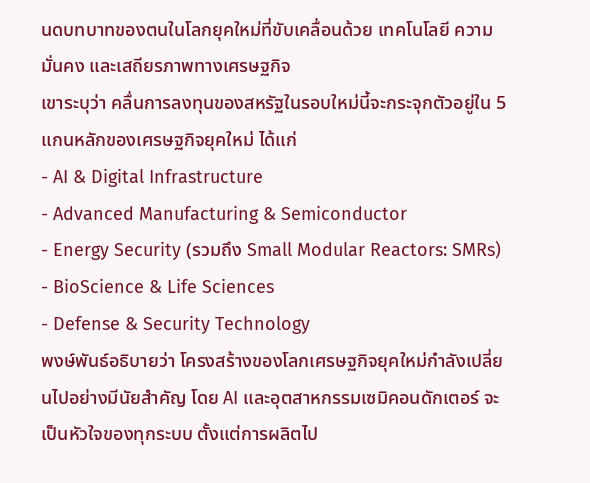นดบทบาทของตนในโลกยุคใหม่ที่ขับเคลื่อนด้วย เทคโนโลยี ความมั่นคง และเสถียรภาพทางเศรษฐกิจ
เขาระบุว่า คลื่นการลงทุนของสหรัฐในรอบใหม่นี้จะกระจุกตัวอยู่ใน 5 แกนหลักของเศรษฐกิจยุคใหม่ ได้แก่
- AI & Digital Infrastructure
- Advanced Manufacturing & Semiconductor
- Energy Security (รวมถึง Small Modular Reactors: SMRs)
- BioScience & Life Sciences
- Defense & Security Technology
พงษ์พันธ์อธิบายว่า โครงสร้างของโลกเศรษฐกิจยุคใหม่กำลังเปลี่ยนไปอย่างมีนัยสำคัญ โดย AI และอุตสาหกรรมเซมิคอนดักเตอร์ จะเป็นหัวใจของทุกระบบ ตั้งแต่การผลิตไป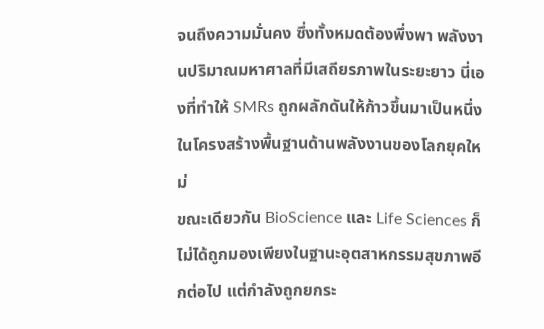จนถึงความมั่นคง ซึ่งทั้งหมดต้องพึ่งพา พลังงานปริมาณมหาศาลที่มีเสถียรภาพในระยะยาว นี่เองที่ทำให้ SMRs ถูกผลักดันให้ก้าวขึ้นมาเป็นหนึ่งในโครงสร้างพื้นฐานด้านพลังงานของโลกยุคใหม่
ขณะเดียวกัน BioScience และ Life Sciences ก็ไม่ได้ถูกมองเพียงในฐานะอุตสาหกรรมสุขภาพอีกต่อไป แต่กำลังถูกยกระ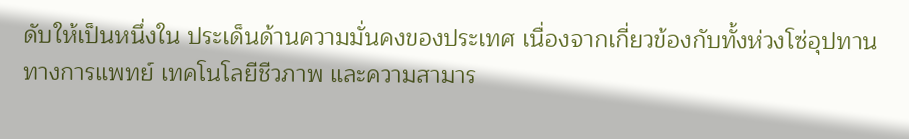ดับให้เป็นหนึ่งใน ประเด็นด้านความมั่นคงของประเทศ เนื่องจากเกี่ยวข้องกับทั้งห่วงโซ่อุปทานทางการแพทย์ เทคโนโลยีชีวภาพ และความสามาร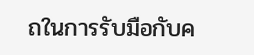ถในการรับมือกับค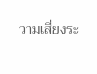วามเสี่ยงระ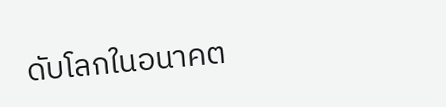ดับโลกในอนาคต